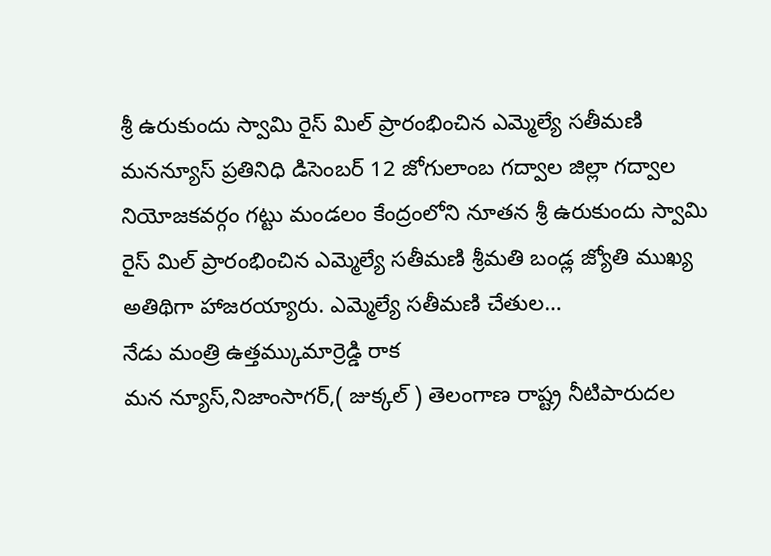శ్రీ ఉరుకుందు స్వామి రైస్ మిల్ ప్రారంభించిన ఎమ్మెల్యే సతీమణి
మనన్యూస్ ప్రతినిధి డిసెంబర్ 12 జోగులాంబ గద్వాల జిల్లా గద్వాల నియోజకవర్గం గట్టు మండలం కేంద్రంలోని నూతన శ్రీ ఉరుకుందు స్వామి రైస్ మిల్ ప్రారంభించిన ఎమ్మెల్యే సతీమణి శ్రీమతి బండ్ల జ్యోతి ముఖ్య అతిథిగా హాజరయ్యారు. ఎమ్మెల్యే సతీమణి చేతుల…
నేడు మంత్రి ఉత్తమ్కుమార్రెడ్డి రాక
మన న్యూస్,నిజాంసాగర్,( జుక్కల్ ) తెలంగాణ రాష్ట్ర నీటిపారుదల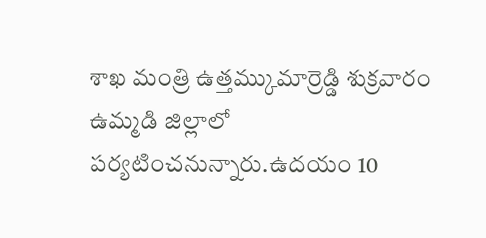శాఖ మంత్రి ఉత్తమ్కుమార్రెడ్డి శుక్రవారం ఉమ్మడి జిల్లాలో పర్యటించనున్నారు.ఉదయం 10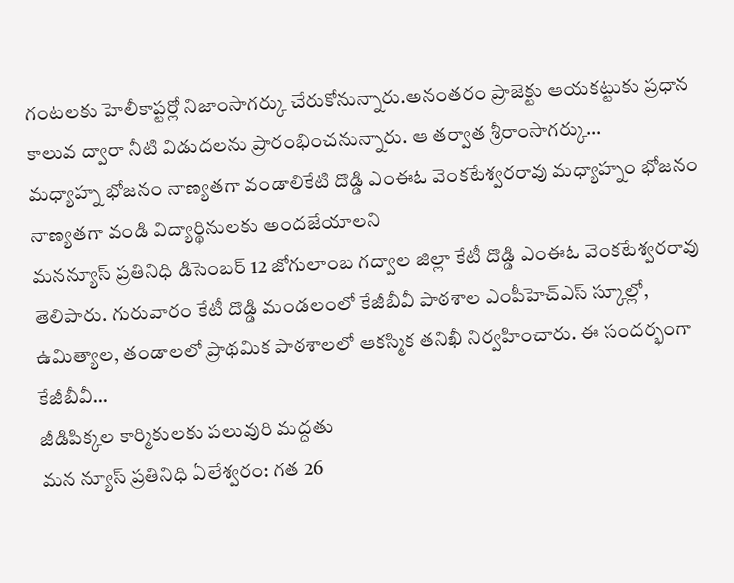గంటలకు హెలీకాప్టర్లో నిజాంసాగర్కు చేరుకోనున్నారు.అనంతరం ప్రాజెక్టు ఆయకట్టుకు ప్రధాన కాలువ ద్వారా నీటి విడుదలను ప్రారంభించనున్నారు. ఆ తర్వాత శ్రీరాంసాగర్కు…
మధ్యాహ్న భోజనం నాణ్యతగా వండాలికేటి దొడ్డి ఎంఈఓ వెంకటేశ్వరరావు మధ్యాహ్నం భోజనం నాణ్యతగా వండి విద్యార్థినులకు అందజేయాలని
మనన్యూస్ ప్రతినిధి డిసెంబర్ 12 జోగులాంబ గద్వాల జిల్లా కేటీ దొడ్డి ఎంఈఓ వెంకటేశ్వరరావు తెలిపారు. గురువారం కేటీ దొడ్డి మండలంలో కేజీబీవీ పాఠశాల ఎంపీహెచ్ఎస్ స్కూల్లో, ఉమిత్యాల, తండాలలో ప్రాథమిక పాఠశాలలో ఆకస్మిక తనిఖీ నిర్వహించారు. ఈ సందర్భంగా కేజీబీవీ…
జీడిపిక్కల కార్మికులకు పలువురి మద్దతు
మన న్యూస్ ప్రతినిధి ఏలేశ్వరం: గత 26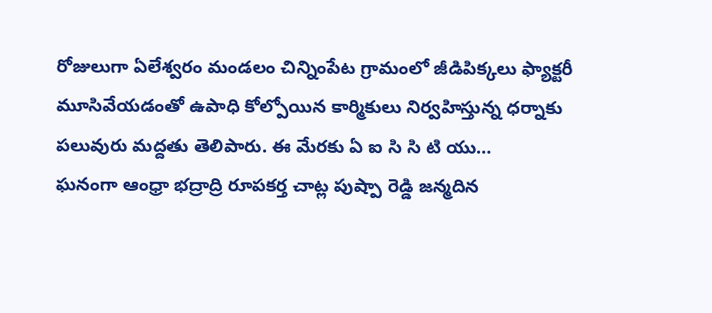రోజులుగా ఏలేశ్వరం మండలం చిన్నింపేట గ్రామంలో జీడిపిక్కలు ఫ్యాక్టరీ మూసివేయడంతో ఉపాధి కోల్పోయిన కార్మికులు నిర్వహిస్తున్న ధర్నాకు పలువురు మద్దతు తెలిపారు. ఈ మేరకు ఏ ఐ సి సి టి యు…
ఘనంగా ఆంధ్రా భద్రాద్రి రూపకర్త చాట్ల పుష్పా రెడ్డి జన్మదిన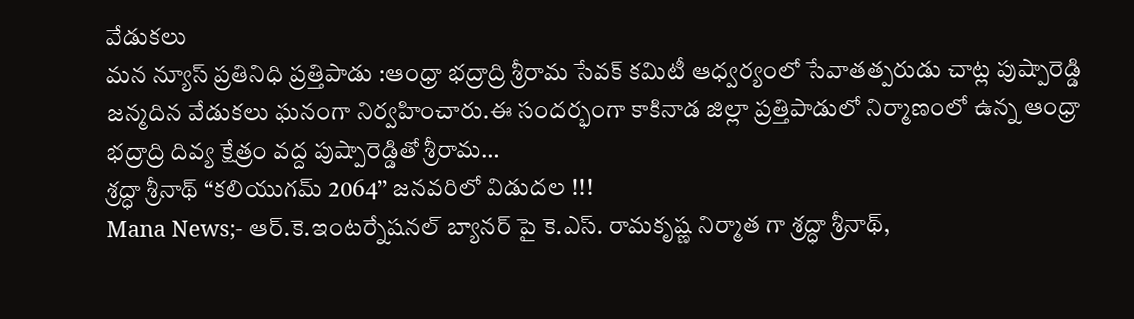వేడుకలు
మన న్యూస్ ప్రతినిధి ప్రత్తిపాడు :ఆంధ్రా భద్రాద్రి శ్రీరామ సేవక్ కమిటీ ఆధ్వర్యంలో సేవాతత్పరుడు చాట్ల పుష్పారెడ్డి జన్మదిన వేడుకలు ఘనంగా నిర్వహించారు.ఈ సందర్భంగా కాకినాడ జిల్లా ప్రత్తిపాడులో నిర్మాణంలో ఉన్న ఆంధ్రా భద్రాద్రి దివ్య క్షేత్రం వద్ద పుష్పారెడ్డితో శ్రీరామ…
శ్రద్ధా శ్రీనాథ్ “కలియుగమ్ 2064’’ జనవరిలో విడుదల !!!
Mana News;- ఆర్.కె.ఇంటర్నేషనల్ బ్యానర్ పై కె.ఎస్. రామకృష్ణ నిర్మాత గా శ్రద్ధా శ్రీనాథ్,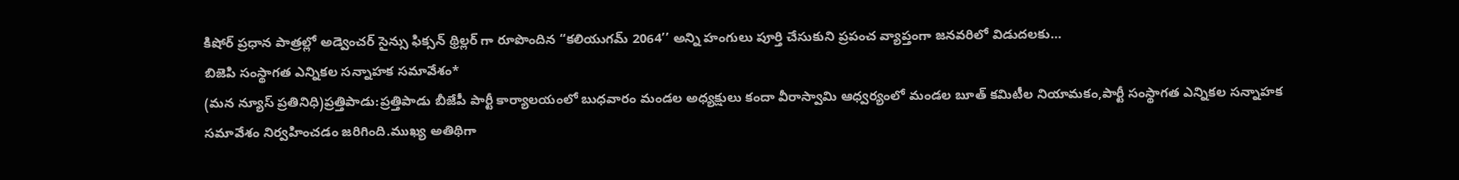కిషోర్ ప్రధాన పాత్రల్లో అడ్వెంచర్ సైన్సు ఫిక్సన్ థ్రిల్లర్ గా రూపొందిన “కలియుగమ్ 2064’’ అన్ని హంగులు పూర్తి చేసుకుని ప్రపంచ వ్యాప్తంగా జనవరిలో విడుదలకు…
బిజెపి సంస్థాగత ఎన్నికల సన్నాహక సమావేశం*
(మన న్యూస్ ప్రతినిధి)ప్రత్తిపాడు:ప్రత్తిపాడు బీజేపీ పార్టీ కార్యాలయంలో బుధవారం మండల అధ్యక్షులు కందా వీరాస్వామి ఆధ్వర్యంలో మండల బూత్ కమిటీల నియామకం,పార్టీ సంస్థాగత ఎన్నికల సన్నాహక సమావేశం నిర్వహించడం జరిగింది.ముఖ్య అతిథిగా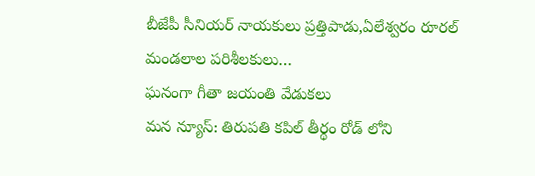బీజేపీ సీనియర్ నాయకులు ప్రత్తిపాడు,ఏలేశ్వరం రూరల్ మండలాల పరిశీలకులు…
ఘనంగా గీతా జయంతి వేడుకలు
మన న్యూస్: తిరుపతి కపిల్ తీర్థం రోడ్ లోని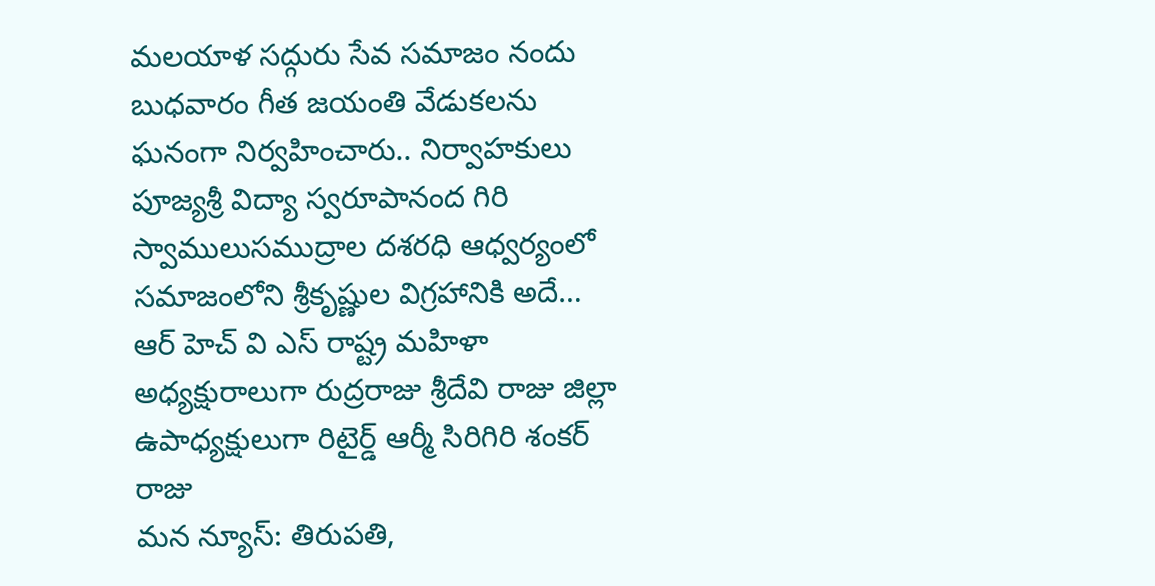మలయాళ సద్గురు సేవ సమాజం నందు బుధవారం గీత జయంతి వేడుకలను ఘనంగా నిర్వహించారు.. నిర్వాహకులు పూజ్యశ్రీ విద్యా స్వరూపానంద గిరి స్వాములుసముద్రాల దశరధి ఆధ్వర్యంలో సమాజంలోని శ్రీకృష్ణుల విగ్రహానికి అదే…
ఆర్ హెచ్ వి ఎస్ రాష్ట్ర మహిళా అధ్యక్షురాలుగా రుద్రరాజు శ్రీదేవి రాజు జిల్లా ఉపాధ్యక్షులుగా రిటైర్డ్ ఆర్మీ సిరిగిరి శంకర్ రాజు
మన న్యూస్: తిరుపతి,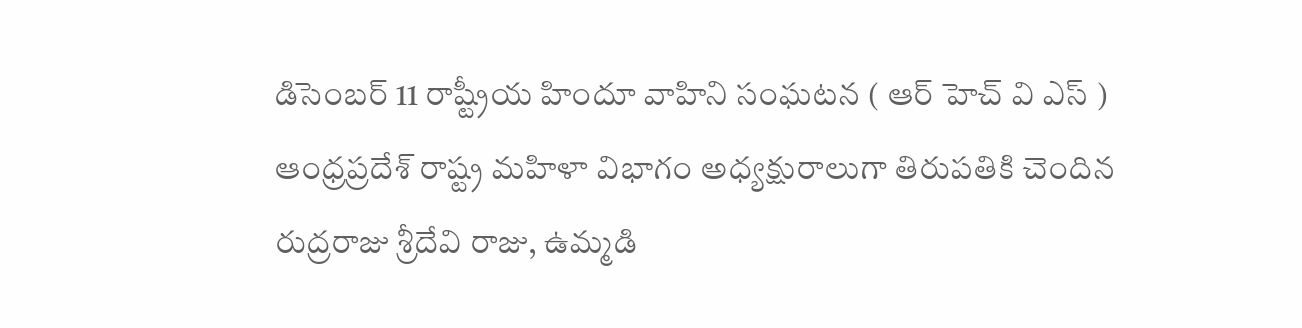డిసెంబర్ 11 రాష్ట్రీయ హిందూ వాహిని సంఘటన ( ఆర్ హెచ్ వి ఎస్ ) ఆంధ్రప్రదేశ్ రాష్ట్ర మహిళా విభాగం అధ్యక్షురాలుగా తిరుపతికి చెందిన రుద్రరాజు శ్రీదేవి రాజు, ఉమ్మడి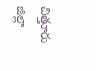చిత్తూరు జిల్లా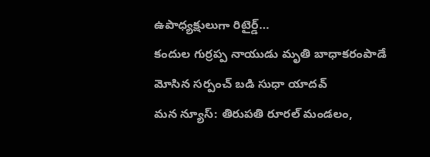ఉపాధ్యక్షులుగా రిటైర్డ్…
కందుల గుర్రప్ప నాయుడు మృతి బాధాకరంపాడే మోసిన సర్పంచ్ బడి సుధా యాదవ్
మన న్యూస్: తిరుపతి రూరల్ మండలం,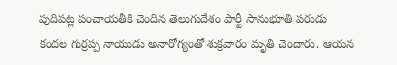పుదిపట్ల పంచాయతీకి చెందిన తెలుగుదేశం పార్టీ సానుభూతి పరుడు కందల గుర్రప్ప నాయుడు అనారోగ్యంతో శుక్రవారం మృతి చెందారు. ఆయన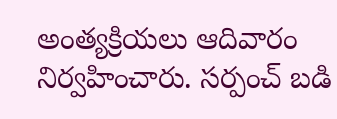అంత్యక్రియలు ఆదివారం నిర్వహించారు. సర్పంచ్ బడి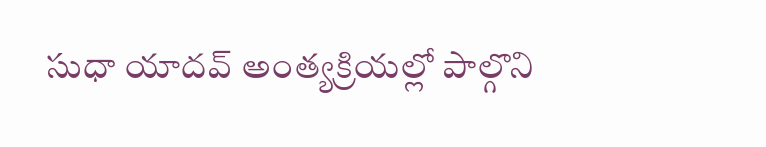సుధా యాదవ్ అంత్యక్రియల్లో పాల్గొని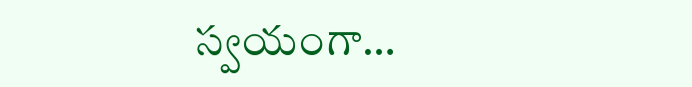స్వయంగా…